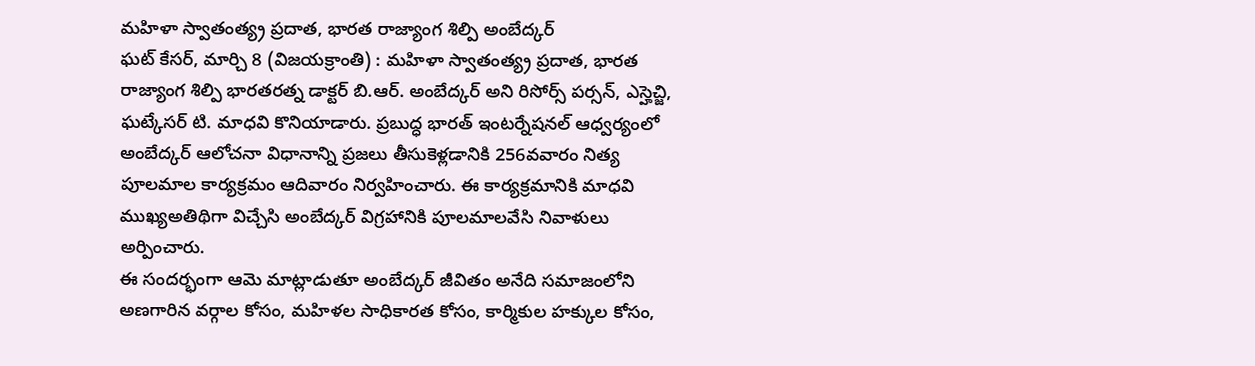మహిళా స్వాతంత్య్ర ప్రదాత, భారత రాజ్యాంగ శిల్పి అంబేద్కర్
ఘట్ కేసర్, మార్చి 8 (విజయక్రాంతి) : మహిళా స్వాతంత్య్ర ప్రదాత, భారత రాజ్యాంగ శిల్పి భారతరత్న డాక్టర్ బి.ఆర్. అంబేద్కర్ అని రిసోర్స్ పర్సన్, ఎస్హెచ్జి, ఘట్కేసర్ టి. మాధవి కొనియాడారు. ప్రబుద్ధ భారత్ ఇంటర్నేషనల్ ఆధ్వర్యంలో అంబేద్కర్ ఆలోచనా విధానాన్ని ప్రజలు తీసుకెళ్లడానికి 256వవారం నిత్య పూలమాల కార్యక్రమం ఆదివారం నిర్వహించారు. ఈ కార్యక్రమానికి మాధవి ముఖ్యఅతిథిగా విచ్చేసి అంబేద్కర్ విగ్రహానికి పూలమాలవేసి నివాళులు అర్పించారు.
ఈ సందర్భంగా ఆమె మాట్లాడుతూ అంబేద్కర్ జీవితం అనేది సమాజంలోని అణగారిన వర్గాల కోసం, మహిళల సాధికారత కోసం, కార్మికుల హక్కుల కోసం,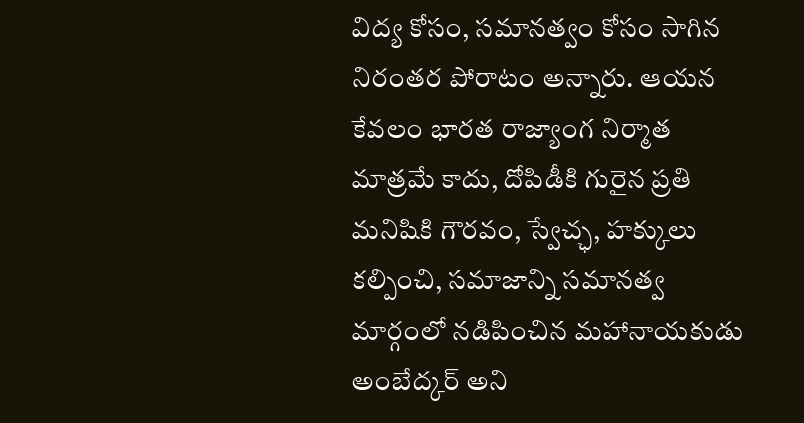విద్య కోసం, సమానత్వం కోసం సాగిన నిరంతర పోరాటం అన్నారు. ఆయన కేవలం భారత రాజ్యాంగ నిర్మాత మాత్రమే కాదు, దోపిడీకి గురైన ప్రతి మనిషికి గౌరవం, స్వేచ్ఛ, హక్కులు కల్పించి, సమాజాన్ని సమానత్వ మార్గంలో నడిపించిన మహానాయకుడు అంబేద్కర్ అని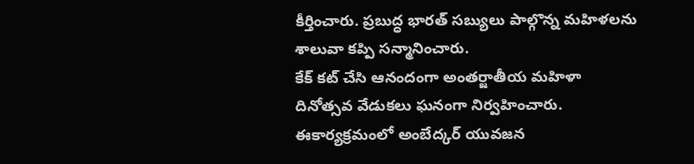కీర్తించారు. ప్రబుద్ధ భారత్ సబ్యులు పాల్గొన్న మహిళలను శాలువా కప్పి సన్మానించారు.
కేక్ కట్ చేసి ఆనందంగా అంతర్జాతీయ మహిళా దినోత్సవ వేడుకలు ఘనంగా నిర్వహించారు. ఈకార్యక్రమంలో అంబేద్కర్ యువజన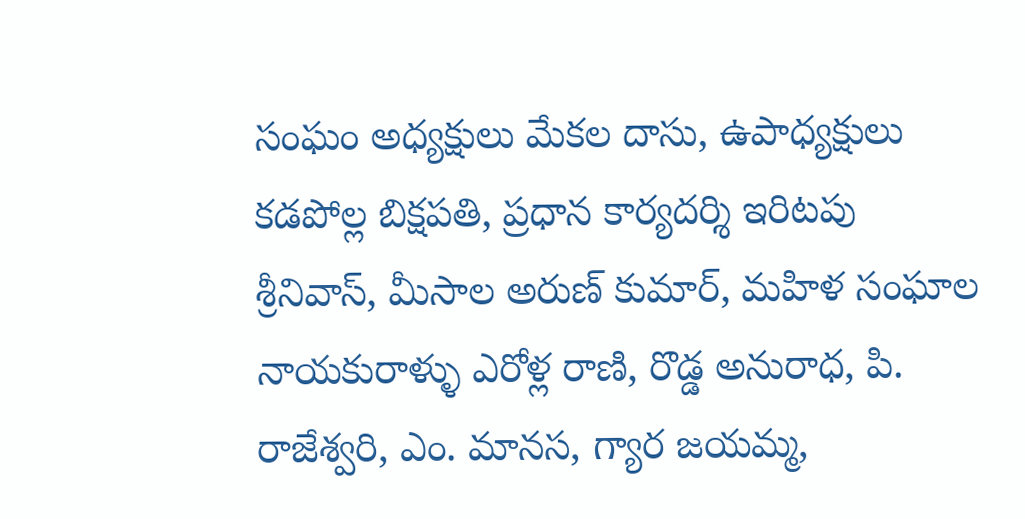సంఘం అధ్యక్షులు మేకల దాసు, ఉపాధ్యక్షులు కడపోల్ల బిక్షపతి, ప్రధాన కార్యదర్శి ఇరిటపు శ్రీనివాస్, మీసాల అరుణ్ కుమార్, మహిళ సంఘాల నాయకురాళ్ళు ఎరోళ్ల రాణి, రొడ్డ అనురాధ, పి. రాజేశ్వరి, ఎం. మానస, గ్యార జయమ్మ,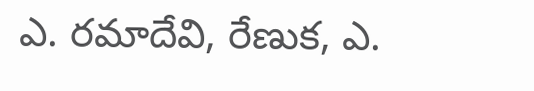ఎ. రమాదేవి, రేణుక, ఎ.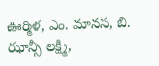ఊర్మిళ, ఎం. మానస, బి. ఝాన్సీ లక్ష్మి,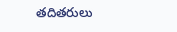తదితరులు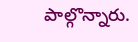పాల్గొన్నారు.